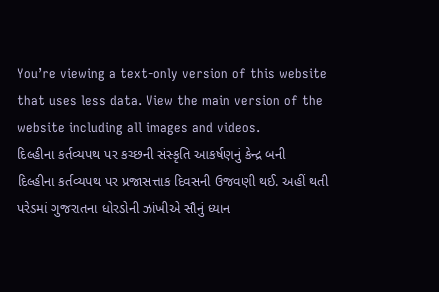You’re viewing a text-only version of this website that uses less data. View the main version of the website including all images and videos.
દિલ્હીના કર્તવ્યપથ પર કચ્છની સંસ્કૃતિ આકર્ષણનું કેન્દ્ર બની
દિલ્હીના કર્તવ્યપથ પર પ્રજાસત્તાક દિવસની ઉજવણી થઈ. અહીં થતી પરેડમાં ગુજરાતના ધોરડોની ઝાંખીએ સૌનું ધ્યાન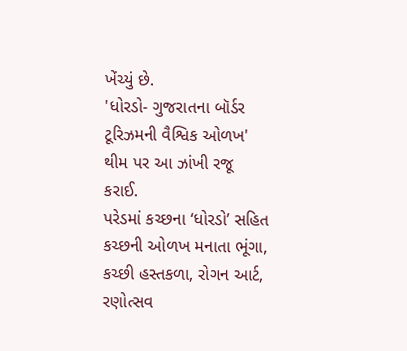ખેંચ્યું છે.
'ધોરડો- ગુજરાતના બૉર્ડર ટૂરિઝમની વૈશ્વિક ઓળખ' થીમ પર આ ઝાંખી રજૂ કરાઈ.
પરેડમાં કચ્છના ‘ધોરડો’ સહિત કચ્છની ઓળખ મનાતા ભૂંગા, કચ્છી હસ્તકળા, રોગન આર્ટ, રણોત્સવ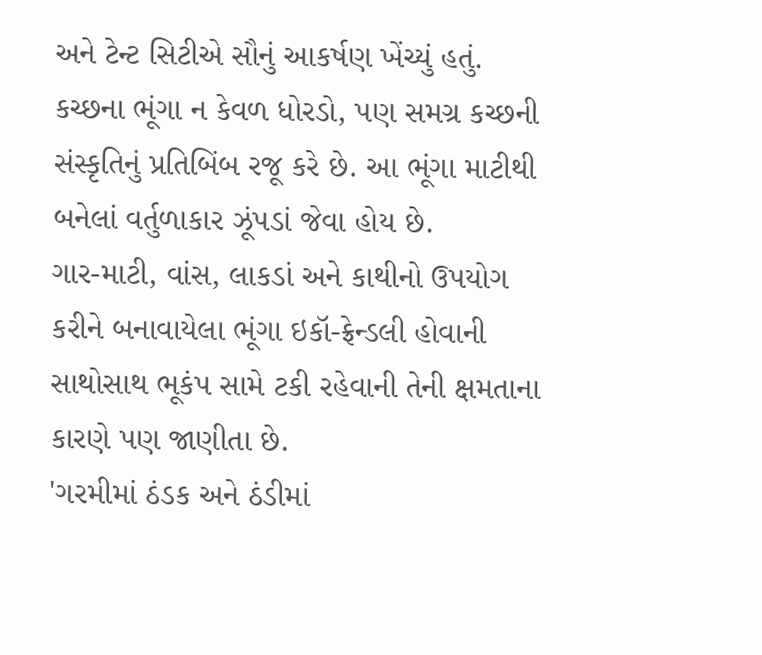અને ટેન્ટ સિટીએ સૌનું આકર્ષણ ખેંચ્યું હતું.
કચ્છના ભૂંગા ન કેવળ ધોરડો, પણ સમગ્ર કચ્છની સંસ્કૃતિનું પ્રતિબિંબ રજૂ કરે છે. આ ભૂંગા માટીથી બનેલાં વર્તુળાકાર ઝૂંપડાં જેવા હોય છે.
ગાર-માટી, વાંસ, લાકડાં અને કાથીનો ઉપયોગ કરીને બનાવાયેલા ભૂંગા ઇકૉ-ફ્રેન્ડલી હોવાની સાથોસાથ ભૂકંપ સામે ટકી રહેવાની તેની ક્ષમતાના કારણે પણ જાણીતા છે.
'ગરમીમાં ઠંડક અને ઠંડીમાં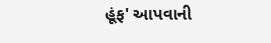હૂંફ' આપવાની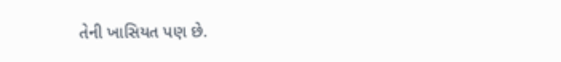તેની ખાસિયત પણ છે.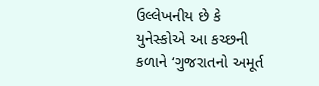ઉલ્લેખનીય છે કે યુનેસ્કોએ આ કચ્છની કળાને ‘ગુજરાતનો અમૂર્ત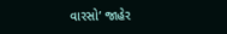વારસો’ જાહેર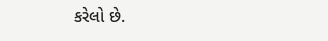કરેલો છે.